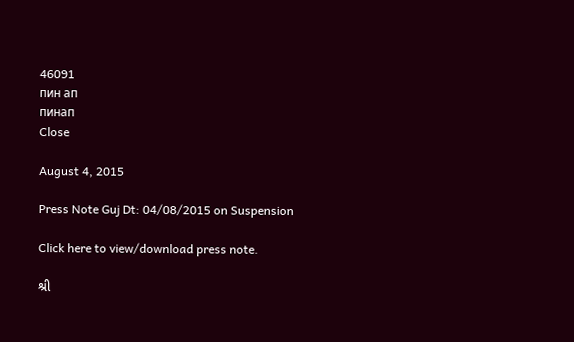46091
пин ап
пинап
Close

August 4, 2015

Press Note Guj Dt: 04/08/2015 on Suspension

Click here to view/download press note.

શ્રી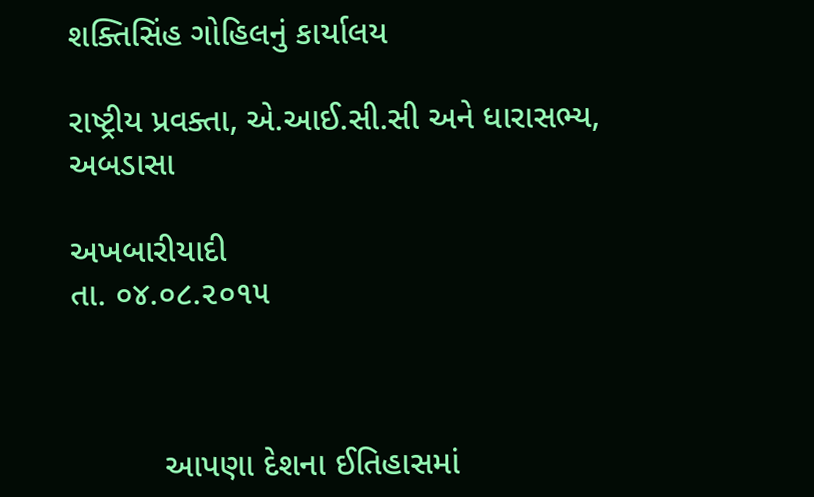શક્તિસિંહ ગોહિલનું કાર્યાલય

રાષ્ટ્રીય પ્રવક્તા, એ.આઈ.સી.સી અને ધારાસભ્ય, અબડાસા

અખબારીયાદી                                                              તા. ૦૪.૦૮.૨૦૧૫



          આપણા દેશના ઈતિહાસમાં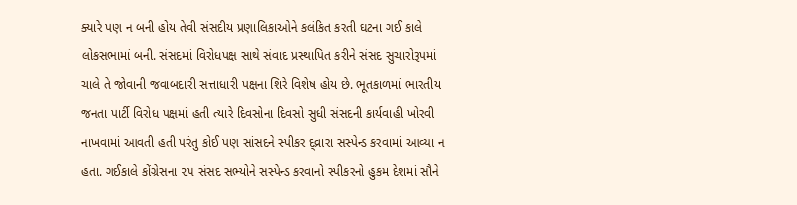ક્યારે પણ ન બની હોય તેવી સંસદીય પ્રણાલિકાઓને કલંકિત કરતી ઘટના ગઈ કાલે લોકસભામાં બની. સંસદમાં વિરોધપક્ષ સાથે સંવાદ પ્રસ્થાપિત કરીને સંસદ સુચારોરૂપમાં ચાલે તે જોવાની જવાબદારી સત્તાધારી પક્ષના શિરે વિશેષ હોય છે. ભૂતકાળમાં ભારતીય જનતા પાર્ટી વિરોધ પક્ષમાં હતી ત્યારે દિવસોના દિવસો સુધી સંસદની કાર્યવાહી ખોરવી નાખવામાં આવતી હતી પરંતુ કોઈ પણ સાંસદને સ્પીકર દ્વ્રારા સસ્પેન્ડ કરવામાં આવ્યા ન હતા. ગઈકાલે કોંગ્રેસના ૨૫ સંસદ સભ્યોને સસ્પેન્ડ કરવાનો સ્પીકરનો હુકમ દેશમાં સૌને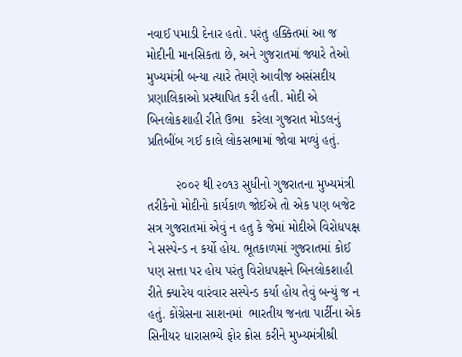નવાઈ પમાડી દેનાર હતો. પરંતુ હક્કિતમાં આ જ મોદીની માનસિકતા છે, અને ગુજરાતમાં જ્યારે તેઓ મુખ્યમંત્રી બન્યા ત્યારે તેમણે આવીજ અસંસદીય પ્રણાલિકાઓ પ્રસ્થાપિત કરી હતી. મોદી એ બિનલોકશાહી રીતે ઉભા  કરેલા ગુજરાત મોડલનું પ્રતિબીંબ ગઈ કાલે લોકસભામાં જોવા મળ્યું હતું.

        ૨૦૦૨ થી ૨૦૧૩ સુધીનો ગુજરાતના મુખ્યમંત્રી તરીકેનો મોદીનો કાર્યકાળ જોઈએ તો એક પણ બજેટ સત્ર ગુજરાતમાં એવું ન હતુ કે જેમાં મોદીએ વિરોધપક્ષ ને સસ્પેન્ડ ન કર્યો હોય. ભૂતકાળમાં ગુજરાતમાં કોઈ પણ સત્તા પર હોય પરંતુ વિરોધપક્ષને બિનલોકશાહી રીતે ક્યારેય વારંવાર સસ્પેન્ડ કર્યા હોય તેવું બન્યું જ ન હતું. કોંગ્રેસના સાશનમાં  ભારતીય જનતા પાર્ટીના એક સિનીયર ધારાસભ્યે ફોર ક્રોસ કરીને મુખ્યમંત્રીશ્રી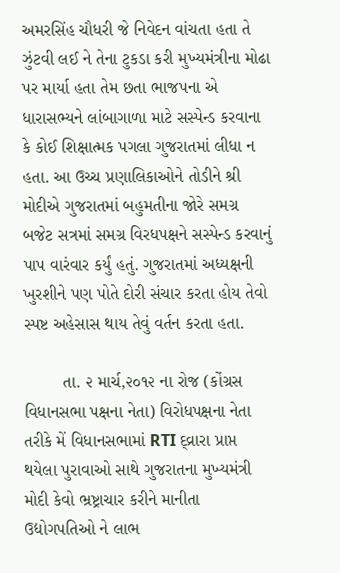અમરસિંહ ચૌધરી જે નિવેદન વાંચતા હતા તે ઝુંટવી લઈ ને તેના ટુકડા કરી મુખ્યમંત્રીના મોઢા પર માર્યા હતા તેમ છતા ભાજપના એ ધારાસભ્યને લાંબાગાળા માટે સસ્પેન્ડ કરવાના કે કોઈ શિક્ષાત્મક પગલા ગુજરાતમાં લીધા ન હતા. આ ઉચ્ચ પ્રણાલિકાઓને તોડીને શ્રી મોદીએ ગુજરાતમાં બહુમતીના જોરે સમગ્ર બજેટ સત્રમાં સમગ્ર વિરધપક્ષને સસ્પેન્ડ કરવાનું પાપ વારંવાર કર્યું હતું. ગુજરાતમાં અધ્યક્ષની ખુરશીને પણ પોતે દોરી સંચાર કરતા હોય તેવો સ્પષ્ટ અહેસાસ થાય તેવું વર્તન કરતા હતા.

        તા. ૨ માર્ચ,૨૦૧૨ ના રોજ (કોંગ્રસ વિધાનસભા પક્ષના નેતા) વિરોધપક્ષના નેતા તરીકે મેં વિધાનસભામાં RTI દ્વ્રારા પ્રાપ્ત થયેલા પુરાવાઓ સાથે ગુજરાતના મુખ્યમંત્રી મોદી કેવો ભ્રષ્ટ્રાચાર કરીને માનીતા ઉદ્યોગપતિઓ ને લાભ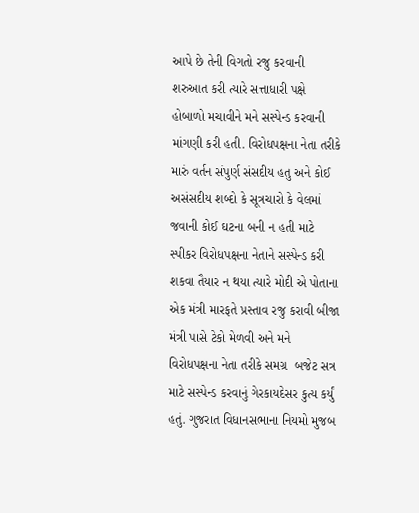આપે છે તેની વિગતો રજુ કરવાની શરુઆત કરી ત્યારે સત્તાધારી પક્ષે હોબાળો મચાવીને મને સસ્પેન્ડ કરવાની માંગણી કરી હતી. વિરોધપક્ષના નેતા તરીકે મારું વર્તન સંપુર્ણ સંસદીય હતુ અને કોઈ અસંસદીય શબ્દો કે સૂત્રચારો કે વેલમાં જવાની કોઈ ઘટના બની ન હતી માટે સ્પીકર વિરોધપક્ષના નેતાને સસ્પેન્ડ કરી શકવા તૈયાર ન થયા ત્યારે મોદી એ પોતાના એક મંત્રી મારફતે પ્રસ્તાવ રજુ કરાવી બીજા મંત્રી પાસે ટેકો મેળવી અને મને વિરોધપક્ષના નેતા તરીકે સમગ્ર  બજેટ સત્ર માટે સસ્પેન્ડ કરવાનું ગેરકાયદેસર કુત્ય કર્યું હતું. ગુજરાત વિધાનસભાના નિયમો મુજબ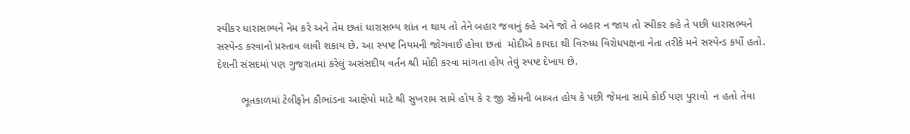સ્પીકર ધારાસભ્યને નેમ કરે અને તેમ છતાં ધારાસભ્ય શાંત ન થાય તો તેને બહાર જવાનું કહે અને જો તે બહાર ન જાય તો સ્પીકર કહે તે પછી ધારાસભ્યને સસ્પેન્ડ કરવાનો પ્રસ્તાવ લાવી શકાય છે. આ સ્પષ્ટ નિયમની જોગવાઈ હોવા છતાં  મોદીએ કાયદા થી વિરુધ્ધ વિરોધપક્ષના નેતા તરીકે મને સસ્પેન્ડ કર્યો હતો. દેશની સંસદમાં પણ ગુજરાતમાં કરેલું અસંસદીય વર્તન શ્રી મોદી કરવા માંગતા હોય તેવું સ્પષ્ટ દેખાય છે.

        ભૂતકાળમાં ટેલીફોન કૌભાંડના આક્ષેપો માટે શ્રી સુખરામ સામે હોય કે ૨ જી સ્કેમની બાબત હોય કે પછી જેમના સામે કોઈ પણ પુરાવો  ન હતો તેવા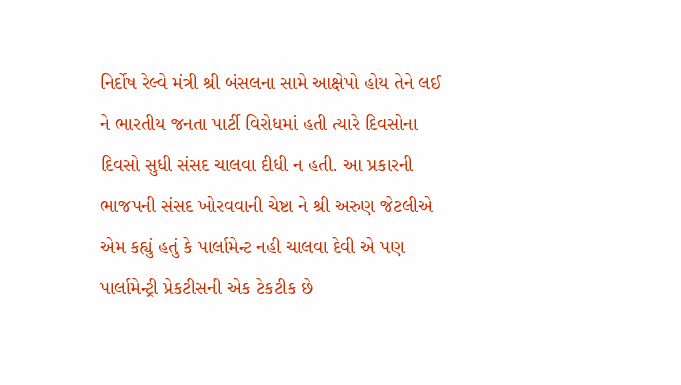નિર્દોષ રેલ્વે મંત્રી શ્રી બંસલના સામે આક્ષેપો હોય તેને લઈ ને ભારતીય જનતા પાર્ટી વિરોધમાં હતી ત્યારે દિવસોના દિવસો સુધી સંસદ ચાલવા દીધી ન હતી. આ પ્રકારની ભાજપની સંસદ ખોરવવાની ચેષ્ટા ને શ્રી અરુણ જેટલીએ એમ કહ્યું હતું કે પાર્લામેન્ટ નહી ચાલવા દેવી એ પણ પાર્લામેન્ટ્રી પ્રેકટીસની એક ટેકટીક છે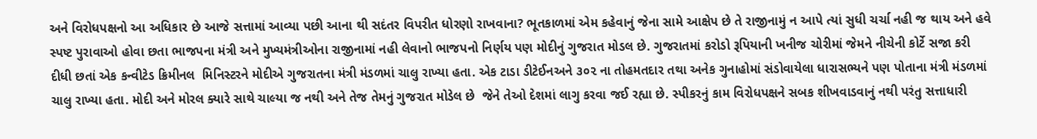અને વિરોધપક્ષનો આ અધિકાર છે આજે સત્તામાં આવ્યા પછી આના થી સદંતર વિપરીત ધોરણો રાખવાના? ભૂતકાળમાં એમ કહેવાનું જેના સામે આક્ષેપ છે તે રાજીનામું ન આપે ત્યાં સુધી ચર્ચા નહી જ થાય અને હવે સ્પષ્ટ પુરાવાઓ હોવા છતા ભાજપના મંત્રી અને મુખ્યમંત્રીઓના રાજીનામાં નહી લેવાનો ભાજપનો નિર્ણય પણ મોદીનું ગુજરાત મોડલ છે. ગુજરાતમાં કરોડો રૂપિયાની ખનીજ ચોરીમાં જેમને નીચેની કોર્ટે સજા કરી દીધી છતાં એક કન્વીટેડ ક્રિમીનલ  મિનિસ્ટરને મોદીએ ગુજરાતના મંત્રી મંડળમાં ચાલુ રાખ્યા હતા. એક ટાડા ડીટેઈનઅને ૩૦૨ ના તોહમતદાર તથા અનેક ગુનાહોમાં સંડોવાયેલા ધારાસભ્યને પણ પોતાના મંત્રી મંડળમાં ચાલુ રાખ્યા હતા. મોદી અને મોરલ ક્યારે સાથે ચાલ્યા જ નથી અને તેજ તેમનું ગુજરાત મોડેલ છે  જેને તેઓ દેશમાં લાગુ કરવા જઈ રહ્યા છે. સ્પીકરનું કામ વિરોધપક્ષને સબક શીખવાડવાનું નથી પરંતુ સત્તાધારી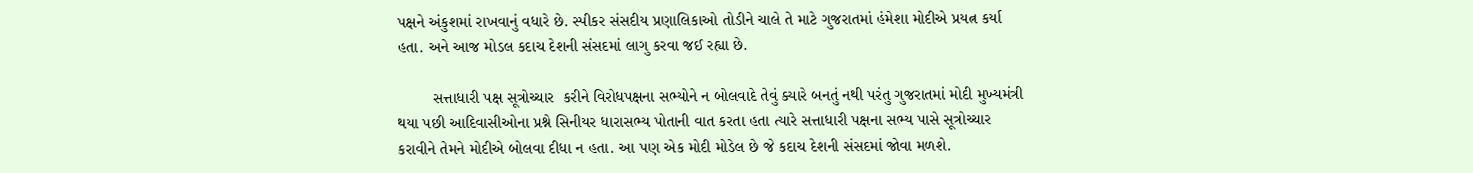પક્ષને અંકુશમાં રાખવાનું વધારે છે. સ્પીકર સંસદીય પ્રણાલિકાઓ તોડીને ચાલે તે માટે ગુજરાતમાં હંમેશા મોદીએ પ્રયત્ન કર્યા હતા. અને આજ મોડલ કદાચ દેશની સંસદમાં લાગુ કરવા જઈ રહ્યા છે.

        સત્તાધારી પક્ષ સૂત્રોચ્ચાર  કરીને વિરોધપક્ષના સભ્યોને ન બોલવાદે તેવું ક્યારે બનતું નથી પરંતુ ગુજરાતમાં મોદી મુખ્યમંત્રી થયા પછી આદિવાસીઓના પ્રશ્ને સિનીયર ધારાસભ્ય પોતાની વાત કરતા હતા ત્યારે સત્તાધારી પક્ષના સભ્ય પાસે સૂત્રોચ્ચાર  કરાવીને તેમને મોદીએ બોલવા દીધા ન હતા. આ પણ એક મોદી મોડેલ છે જે કદાચ દેશની સંસદમાં જોવા મળશે.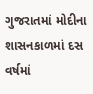ગુજરાતમાં મોદીના શાસનકાળમાં દસ વર્ષમાં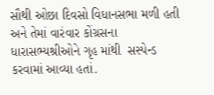સૌથી ઓછા દિવસો વિધાનસભા મળી હતી અને તેમાં વારંવાર કોંગ્રસના ધારાસભ્યશ્રીઓને ગૃહ માંથી  સસ્પેન્ડ કરવામાં આવ્યા હતાં.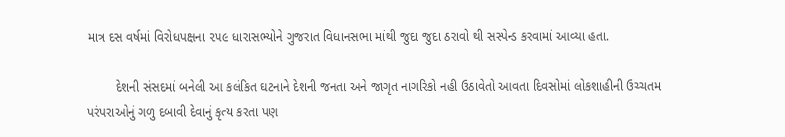માત્ર દસ વર્ષમાં વિરોધપક્ષના ૨૫૯ ધારાસભ્યોને ગુજરાત વિધાનસભા માંથી જુદા જુદા ઠરાવો થી સસ્પેન્ડ કરવામાં આવ્યા હતા.

        દેશની સંસદમાં બનેલી આ કલંકિત ઘટનાને દેશની જનતા અને જાગૃત નાગરિકો નહી ઉઠાવેતો આવતા દિવસોમાં લોકશાહીની ઉચ્ચતમ પરંપરાઓનું ગળુ દબાવી દેવાનું કૃત્ય કરતા પણ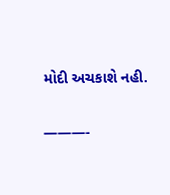મોદી અચકાશે નહી.

———-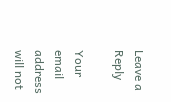Leave a Reply

Your email address will not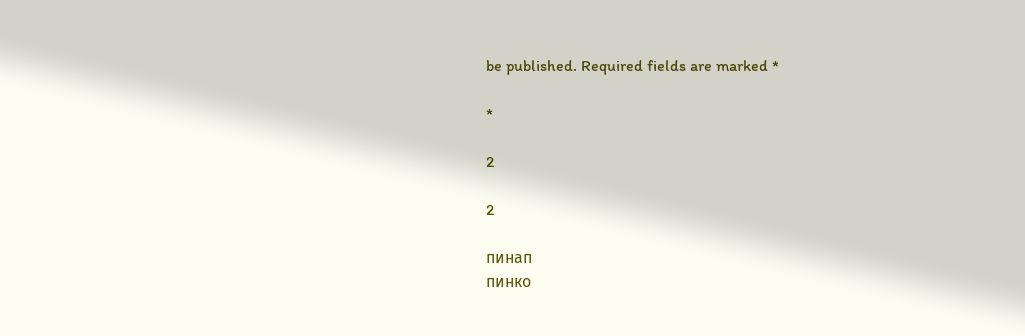be published. Required fields are marked *

*

2

2

пинап
пинко